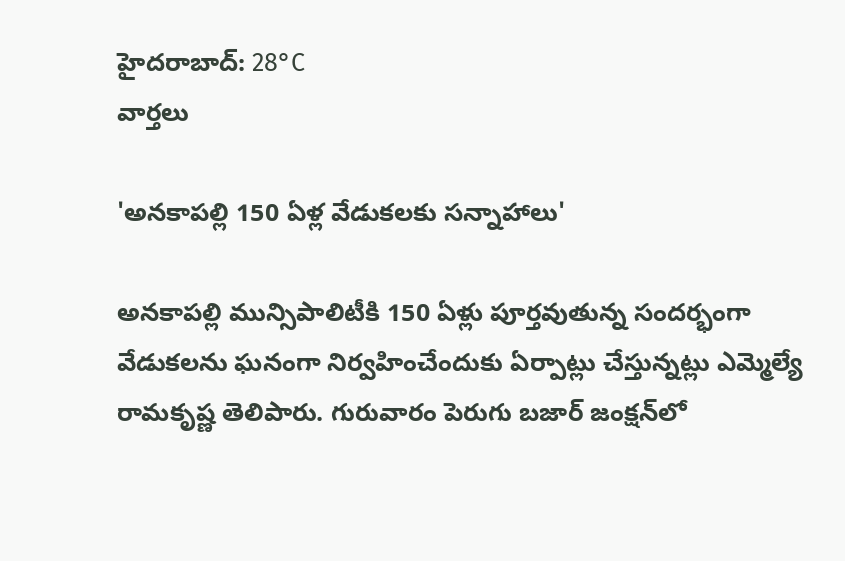హైదరాబాద్: 28°C
వార్తలు

'అనకాపల్లి 150 ఏళ్ల వేడుకలకు సన్నాహాలు'

అనకాపల్లి మున్సిపాలిటీకి 150 ఏళ్లు పూర్తవుతున్న సందర్భంగా వేడుకలను ఘనంగా నిర్వహించేందుకు ఏర్పాట్లు చేస్తున్నట్లు ఎమ్మెల్యే రామకృష్ణ తెలిపారు. గురువారం పెరుగు బజార్ జంక్షన్‌లో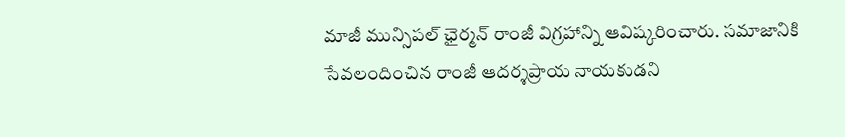మాజీ మున్సిపల్ ఛైర్మన్ రాంజీ విగ్రహాన్ని ఆవిష్కరించారు. సమాజానికి సేవలందించిన రాంజీ ఆదర్శప్రాయ నాయకుడని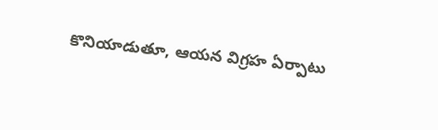కొనియాడుతూ, ఆయన విగ్రహ ఏర్పాటు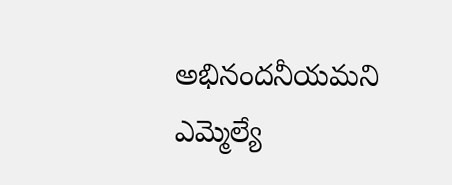అభినందనీయమని ఎమ్మెల్యే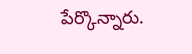పేర్కొన్నారు.